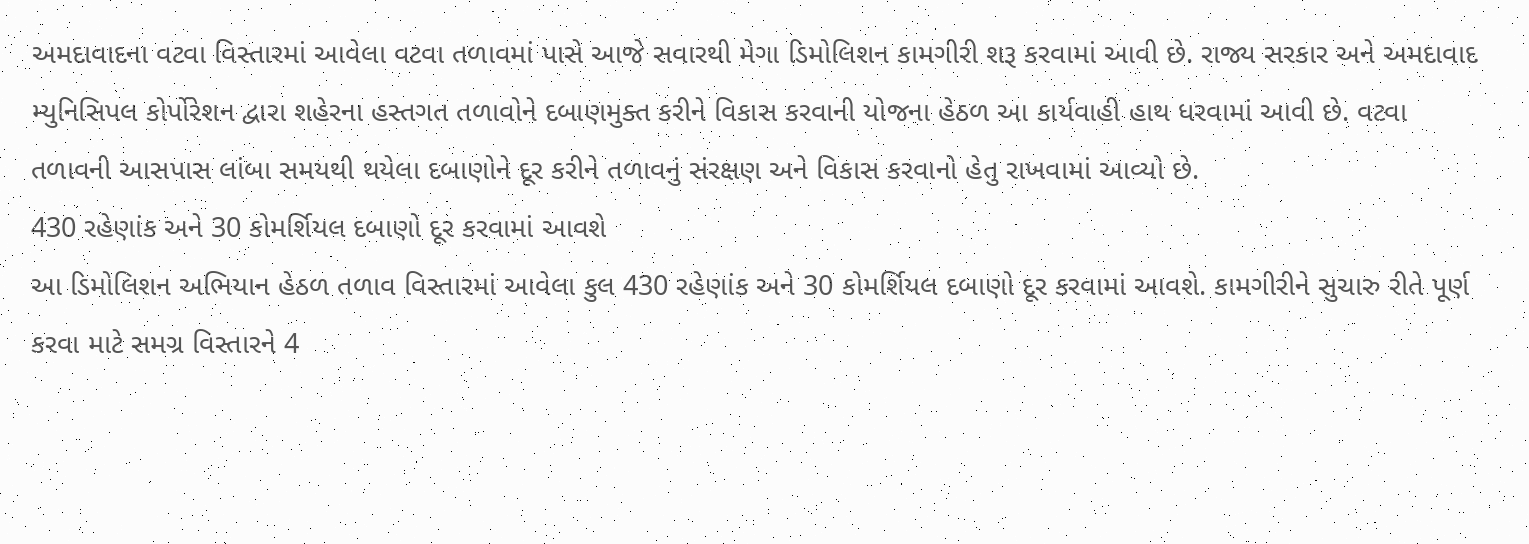અમદાવાદના વટવા વિસ્તારમાં આવેલા વટવા તળાવમાં પાસે આજે સવારથી મેગા ડિમોલિશન કામગીરી શરૂ કરવામાં આવી છે. રાજ્ય સરકાર અને અમદાવાદ મ્યુનિસિપલ કોર્પોરેશન દ્વારા શહેરના હસ્તગત તળાવોને દબાણમુક્ત કરીને વિકાસ કરવાની યોજના હેઠળ આ કાર્યવાહી હાથ ધરવામાં આવી છે. વટવા તળાવની આસપાસ લાંબા સમયથી થયેલા દબાણોને દૂર કરીને તળાવનું સંરક્ષણ અને વિકાસ કરવાનો હેતુ રાખવામાં આવ્યો છે.
430 રહેણાંક અને 30 કોમર્શિયલ દબાણો દૂર કરવામાં આવશે
આ ડિમોલિશન અભિયાન હેઠળ તળાવ વિસ્તારમાં આવેલા કુલ 430 રહેણાંક અને 30 કોમર્શિયલ દબાણો દૂર કરવામાં આવશે. કામગીરીને સુચારુ રીતે પૂર્ણ કરવા માટે સમગ્ર વિસ્તારને 4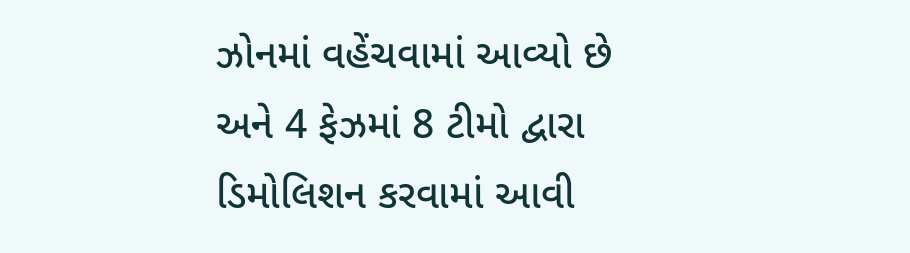ઝોનમાં વહેંચવામાં આવ્યો છે અને 4 ફેઝમાં 8 ટીમો દ્વારા ડિમોલિશન કરવામાં આવી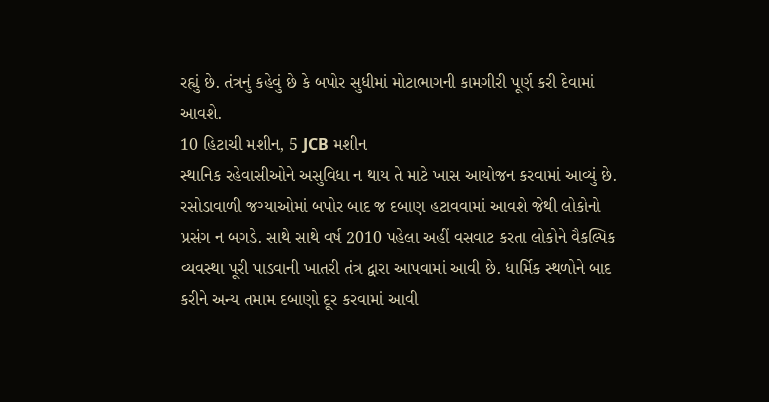રહ્યું છે. તંત્રનું કહેવું છે કે બપોર સુધીમાં મોટાભાગની કામગીરી પૂર્ણ કરી દેવામાં આવશે.
10 હિટાચી મશીન, 5 JCB મશીન
સ્થાનિક રહેવાસીઓને અસુવિધા ન થાય તે માટે ખાસ આયોજન કરવામાં આવ્યું છે. રસોડાવાળી જગ્યાઓમાં બપોર બાદ જ દબાણ હટાવવામાં આવશે જેથી લોકોનો પ્રસંગ ન બગડે. સાથે સાથે વર્ષ 2010 પહેલા અહીં વસવાટ કરતા લોકોને વૈકલ્પિક વ્યવસ્થા પૂરી પાડવાની ખાતરી તંત્ર દ્વારા આપવામાં આવી છે. ધાર્મિક સ્થળોને બાદ કરીને અન્ય તમામ દબાણો દૂર કરવામાં આવી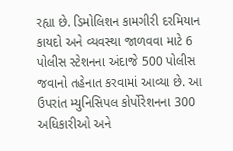રહ્યા છે. ડિમોલિશન કામગીરી દરમિયાન કાયદો અને વ્યવસ્થા જાળવવા માટે 6 પોલીસ સ્ટેશનના અંદાજે 500 પોલીસ જવાનો તહેનાત કરવામાં આવ્યા છે. આ ઉપરાંત મ્યુનિસિપલ કોર્પોરેશનના 300 અધિકારીઓ અને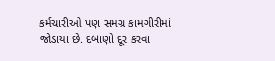કર્મચારીઓ પણ સમગ્ર કામગીરીમાં જોડાયા છે. દબાણો દૂર કરવા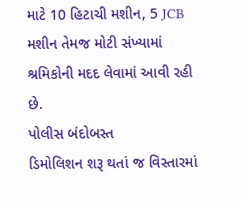માટે 10 હિટાચી મશીન, 5 JCB મશીન તેમજ મોટી સંખ્યામાં શ્રમિકોની મદદ લેવામાં આવી રહી છે.
પોલીસ બંદોબસ્ત
ડિમોલિશન શરૂ થતાં જ વિસ્તારમાં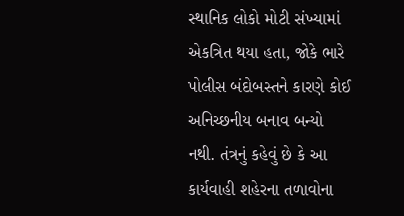સ્થાનિક લોકો મોટી સંખ્યામાં એકત્રિત થયા હતા, જોકે ભારે પોલીસ બંદોબસ્તને કારણે કોઈ અનિચ્છનીય બનાવ બન્યો નથી. તંત્રનું કહેવું છે કે આ કાર્યવાહી શહેરના તળાવોના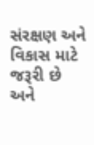સંરક્ષણ અને વિકાસ માટે જરૂરી છે અને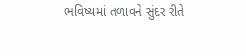ભવિષ્યમાં તળાવને સુંદર રીતે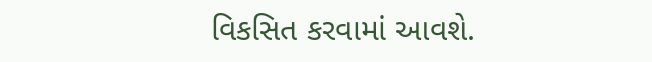વિકસિત કરવામાં આવશે.